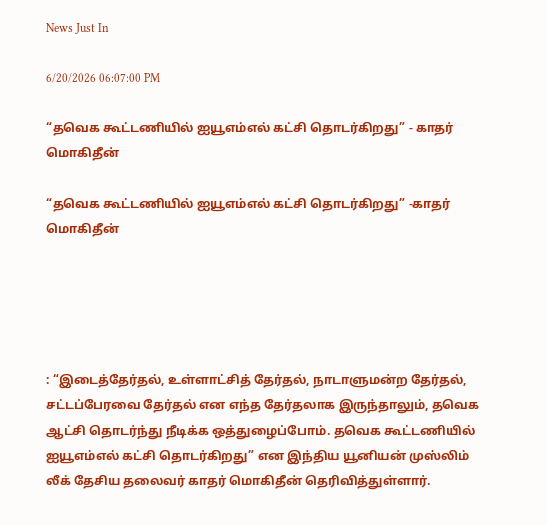News Just In

6/20/2026 06:07:00 PM

“தவெக கூட்டணியில் ஐயூஎம்எல் கட்சி தொடர்கிறது” - காதர் மொகிதீன்

“தவெக கூட்டணியில் ஐயூஎம்எல் கட்சி தொடர்கிறது” -காதர் மொகிதீன்





: “இடைத்தேர்தல், உள்ளாட்சித் தேர்தல், நாடாளுமன்ற தேர்தல், சட்டப்பேரவை தேர்தல் என எந்த தேர்தலாக இருந்தாலும், தவெக ஆட்சி தொடர்ந்து நீடிக்க ஒத்துழைப்போம். தவெக கூட்டணியில் ஐயூஎம்எல் கட்சி தொடர்கிறது” என இந்திய யூனியன் முஸ்லிம் லீக் தேசிய தலைவர் காதர் மொகிதீன் தெரிவித்துள்ளார்.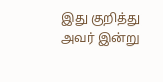இது குறித்து அவர் இன்று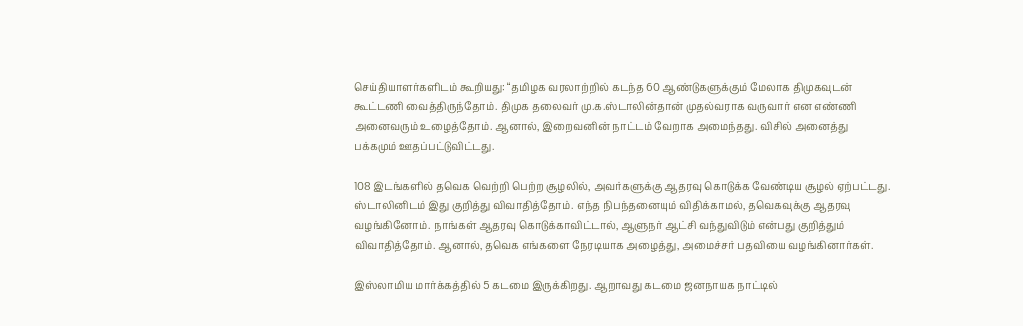செய்தியாளர்களிடம் கூறியது: “தமிழக வரலாற்றில் கடந்த 60 ஆண்டுகளுக்கும் மேலாக திமுகவுடன் கூட்டணி வைத்திருந்தோம். திமுக தலைவர் மு.க.ஸ்டாலின்தான் முதல்வராக வருவார் என எண்ணி அனைவரும் உழைத்தோம். ஆனால், இறைவனின் நாட்டம் வேறாக அமைந்தது. விசில் அனைத்து பக்கமும் ஊதப்பட்டுவிட்டது.

108 இடங்களில் தவெக வெற்றி பெற்ற சூழலில், அவர்களுக்கு ஆதரவு கொடுக்க வேண்டிய சூழல் ஏற்பட்டது. ஸ்டாலினிடம் இது குறித்து விவாதித்தோம். எந்த நிபந்தனையும் விதிக்காமல், தவெகவுக்கு ஆதரவு வழங்கினோம். நாங்கள் ஆதரவு கொடுக்காவிட்டால், ஆளுநர் ஆட்சி வந்துவிடும் என்பது குறித்தும் விவாதித்தோம். ஆனால், தவெக எங்களை நேரடியாக அழைத்து, அமைச்சர் பதவியை வழங்கினார்கள்.

இஸ்லாமிய மார்க்கத்தில் 5 கடமை இருக்கிறது. ஆறாவது கடமை ஜனநாயக நாட்டில்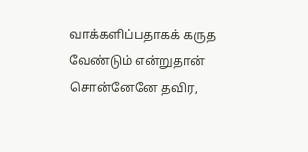வாக்களிப்பதாகக் கருத வேண்டும் என்றுதான் சொன்னேனே தவிர,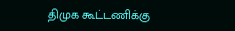திமுக கூட்டணிக்கு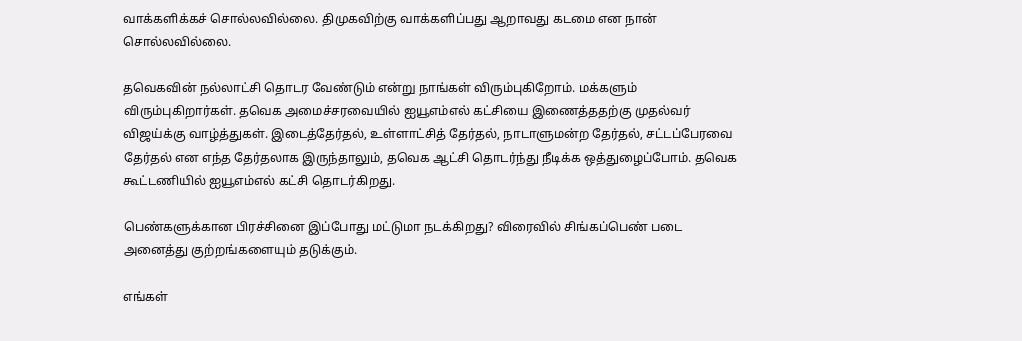வாக்களிக்கச் சொல்லவில்லை. திமுகவிற்கு வாக்களிப்பது ஆறாவது கடமை என நான் சொல்லவில்லை.

தவெகவின் நல்லாட்சி தொடர வேண்டும் என்று நாங்கள் விரும்புகிறோம். மக்களும் விரும்புகிறார்கள். தவெக அமைச்சரவையில் ஐயூஎம்எல் கட்சியை இணைத்ததற்கு முதல்வர் விஜய்க்கு வாழ்த்துகள். இடைத்தேர்தல், உள்ளாட்சித் தேர்தல், நாடாளுமன்ற தேர்தல், சட்டப்பேரவை தேர்தல் என எந்த தேர்தலாக இருந்தாலும், தவெக ஆட்சி தொடர்ந்து நீடிக்க ஒத்துழைப்போம். தவெக கூட்டணியில் ஐயூஎம்எல் கட்சி தொடர்கிறது.

பெண்களுக்கான பிரச்சினை இப்போது மட்டுமா நடக்கிறது? விரைவில் சிங்கப்பெண் படை அனைத்து குற்றங்களையும் தடுக்கும்.

எங்கள்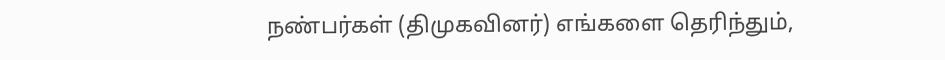நண்பர்கள் (திமுகவினர்) எங்களை தெரிந்தும்,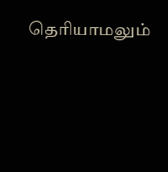தெரியாமலும்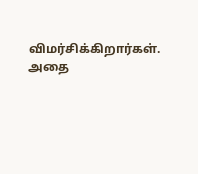விமர்சிக்கிறார்கள். அதை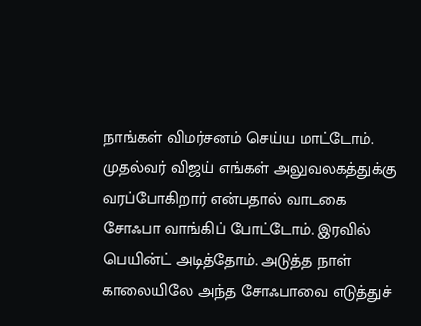நாங்கள் விமர்சனம் செய்ய மாட்டோம். முதல்வர் விஜய் எங்கள் அலுவலகத்துக்கு வரப்போகிறார் என்பதால் வாடகை சோஃபா வாங்கிப் போட்டோம். இரவில் பெயின்ட் அடித்தோம். அடுத்த நாள் காலையிலே அந்த சோஃபாவை எடுத்துச்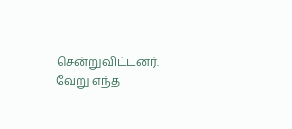சென்றுவிட்டனர். வேறு எந்த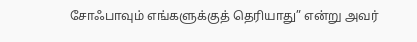சோஃபாவும் எங்களுக்குத் தெரியாது” என்று அவர்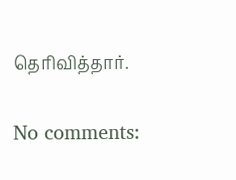தெரிவித்தார்.

No comments: